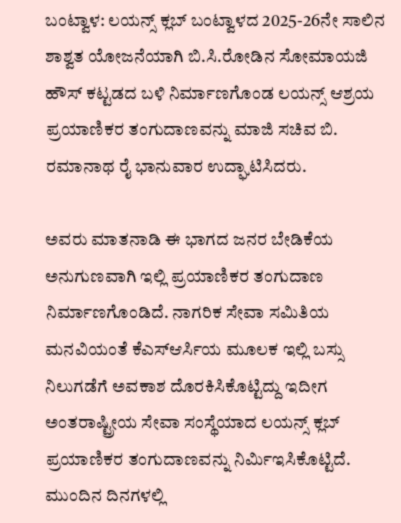ಬಂಟ್ವಾಳ: ಲಯನ್ಸ್ ಕ್ಲಬ್ ಬಂಟ್ವಾಳದ 2025-26ನೇ ಸಾಲಿನ ಶಾಶ್ವತ ಯೋಜನೆಯಾಗಿ ಬಿ.ಸಿ.ರೋಡಿನ ಸೋಮಾಯಜಿ ಹೌಸ್ ಕಟ್ಟಡದ ಬಳಿ ನಿರ್ಮಾಣಗೊಂಡ ಲಯನ್ಸ್ ಆಶ್ರಯ ಪ್ರಯಾಣಿಕರ ತಂಗುದಾಣವನ್ನು ಮಾಜಿ ಸಚಿವ ಬಿ. ರಮಾನಾಥ ರೈ ಭಾನುವಾರ ಉದ್ಘಾಟಿಸಿದರು.

ಅವರು ಮಾತನಾಡಿ ಈ ಭಾಗದ ಜನರ ಬೇಡಿಕೆಯ ಅನುಗುಣವಾಗಿ ಇಲ್ಲಿ ಪ್ರಯಾಣಿಕರ ತಂಗುದಾಣ ನಿರ್ಮಾಣಗೊಂಡಿದೆ. ನಾಗರಿಕ ಸೇವಾ ಸಮಿತಿಯ ಮನವಿಯಂತೆ ಕೆಎಸ್ಆರ್ಸಿಯ ಮೂಲಕ ಇಲ್ಲಿ ಬಸ್ಸು ನಿಲುಗಡೆಗೆ ಅವಕಾಶ ದೊರಕಿಸಿಕೊಟ್ಟಿದ್ದು ಇದೀಗ ಅಂತರಾಷ್ಟ್ರೀಯ ಸೇವಾ ಸಂಸ್ಥೆಯಾದ ಲಯನ್ಸ್ ಕ್ಲಬ್ ಪ್ರಯಾಣಿಕರ ತಂಗುದಾಣವನ್ನು ನಿರ್ಮಿಇಸಿಕೊಟ್ಟಿದೆ. ಮುಂದಿನ ದಿನಗಳಲ್ಲಿ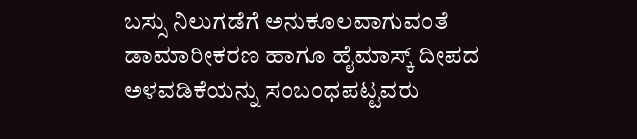ಬಸ್ಸು ನಿಲುಗಡೆಗೆ ಅನುಕೂಲವಾಗುವಂತೆ ಡಾಮಾರೀಕರಣ ಹಾಗೂ ಹೈಮಾಸ್ಕ್ ದೀಪದ ಅಳವಡಿಕೆಯನ್ನು ಸಂಬಂಧಪಟ್ಟವರು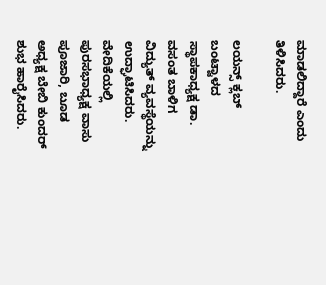ಮಾಡಲಿದ್ದಾರೆ ಎಂದು ತಿಳಿಸಿದರು.

ಲಯನ್ಸ್ ಕ್ಲಬ್ ಬಂಟ್ವಾಳದ ಸ್ಥಾಪಕಾಧ್ಯಕ್ಷ ಡಾ. ವಸಂತ ಬಾಳಿಗ ವಿದ್ಯುತ್ ವ್ಯವಸ್ಥೆಯನ್ನು ಉದ್ಘಾಟಿಸಿದರು. ವೇದಿಕೆಯಲ್ಲಿ ಪುರಸಭಾಧ್ಯಕ್ಷ ವಾಸು ಪೂಜಾರಿ, ಬೂಡ ಅಧ್ಯಕ್ಷ ಬೇಬಿ ಕುಂದರ್ ಶುಭ ಹಾರೈಸಿದರು.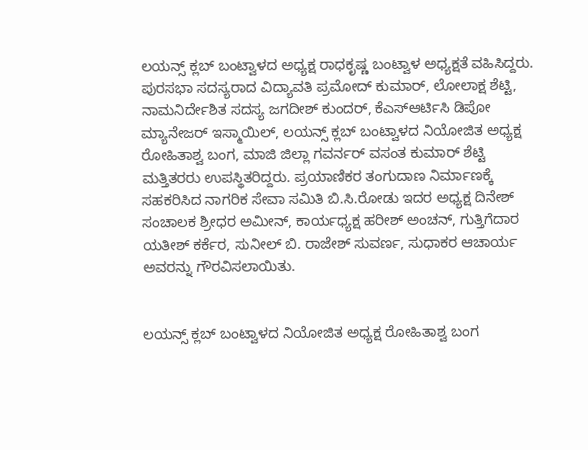ಲಯನ್ಸ್ ಕ್ಲಬ್ ಬಂಟ್ವಾಳದ ಅಧ್ಯಕ್ಷ ರಾಧಕೃಷ್ಣ ಬಂಟ್ವಾಳ ಅಧ್ಯಕ್ಷತೆ ವಹಿಸಿದ್ದರು. ಪುರಸಭಾ ಸದಸ್ಯರಾದ ವಿದ್ಯಾವತಿ ಪ್ರಮೋದ್ ಕುಮಾರ್, ಲೋಲಾಕ್ಷ ಶೆಟ್ಟಿ, ನಾಮನಿರ್ದೇಶಿತ ಸದಸ್ಯ ಜಗದೀಶ್ ಕುಂದರ್, ಕೆಎಸ್ಆರ್ಟಿಸಿ ಡಿಪೋ ಮ್ಯಾನೇಜರ್ ಇಸ್ಮಾಯಿಲ್, ಲಯನ್ಸ್ ಕ್ಲಬ್ ಬಂಟ್ವಾಳದ ನಿಯೋಜಿತ ಅಧ್ಯಕ್ಷ ರೋಹಿತಾಶ್ವ ಬಂಗ, ಮಾಜಿ ಜಿಲ್ಲಾ ಗವರ್ನರ್ ವಸಂತ ಕುಮಾರ್ ಶೆಟ್ಟಿ ಮತ್ತಿತರರು ಉಪಸ್ಥಿತರಿದ್ದರು. ಪ್ರಯಾಣಿಕರ ತಂಗುದಾಣ ನಿರ್ಮಾಣಕ್ಕೆ ಸಹಕರಿಸಿದ ನಾಗರಿಕ ಸೇವಾ ಸಮಿತಿ ಬಿ.ಸಿ.ರೋಡು ಇದರ ಅಧ್ಯಕ್ಷ ದಿನೇಶ್ ಸಂಚಾಲಕ ಶ್ರೀಧರ ಅಮೀನ್, ಕಾರ್ಯಧ್ಯಕ್ಷ ಹರೀಶ್ ಅಂಚನ್, ಗುತ್ತಿಗೆದಾರ ಯತೀಶ್ ಕರ್ಕೆರ, ಸುನೀಲ್ ಬಿ. ರಾಜೇಶ್ ಸುವರ್ಣ, ಸುಧಾಕರ ಆಚಾರ್ಯ ಅವರನ್ನು ಗೌರವಿಸಲಾಯಿತು.


ಲಯನ್ಸ್ ಕ್ಲಬ್ ಬಂಟ್ವಾಳದ ನಿಯೋಜಿತ ಅಧ್ಯಕ್ಷ ರೋಹಿತಾಶ್ವ ಬಂಗ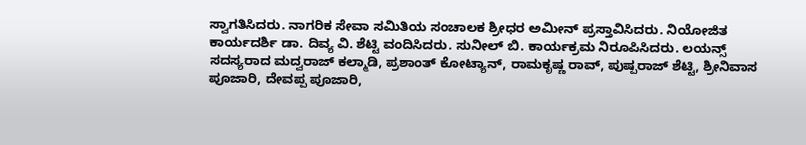ಸ್ವಾಗತಿಸಿದರು. ನಾಗರಿಕ ಸೇವಾ ಸಮಿತಿಯ ಸಂಚಾಲಕ ಶ್ರೀಧರ ಅಮೀನ್ ಪ್ರಸ್ತಾವಿಸಿದರು. ನಿಯೋಜಿತ ಕಾರ್ಯದರ್ಶಿ ಡಾ. ದಿವ್ಯ ವಿ. ಶೆಟ್ಟಿ ವಂದಿಸಿದರು. ಸುನೀಲ್ ಬಿ. ಕಾರ್ಯಕ್ರಮ ನಿರೂಪಿಸಿದರು. ಲಯನ್ಸ್ ಸದಸ್ಯರಾದ ಮದ್ವರಾಜ್ ಕಲ್ಮಾಡಿ, ಪ್ರಶಾಂತ್ ಕೋಟ್ಯಾನ್, ರಾಮಕೃಷ್ಣ ರಾವ್, ಪುಷ್ಪರಾಜ್ ಶೆಟ್ಟಿ, ಶ್ರೀನಿವಾಸ ಪೂಜಾರಿ, ದೇವಪ್ಪ ಪೂಜಾರಿ,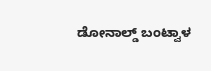ಡೋನಾಲ್ಡ್ ಬಂಟ್ವಾಳ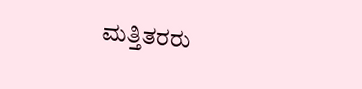ಮತ್ತಿತರರು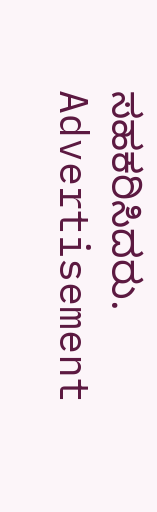ಸಹಕರಿಸಿದರು.
Advertisement